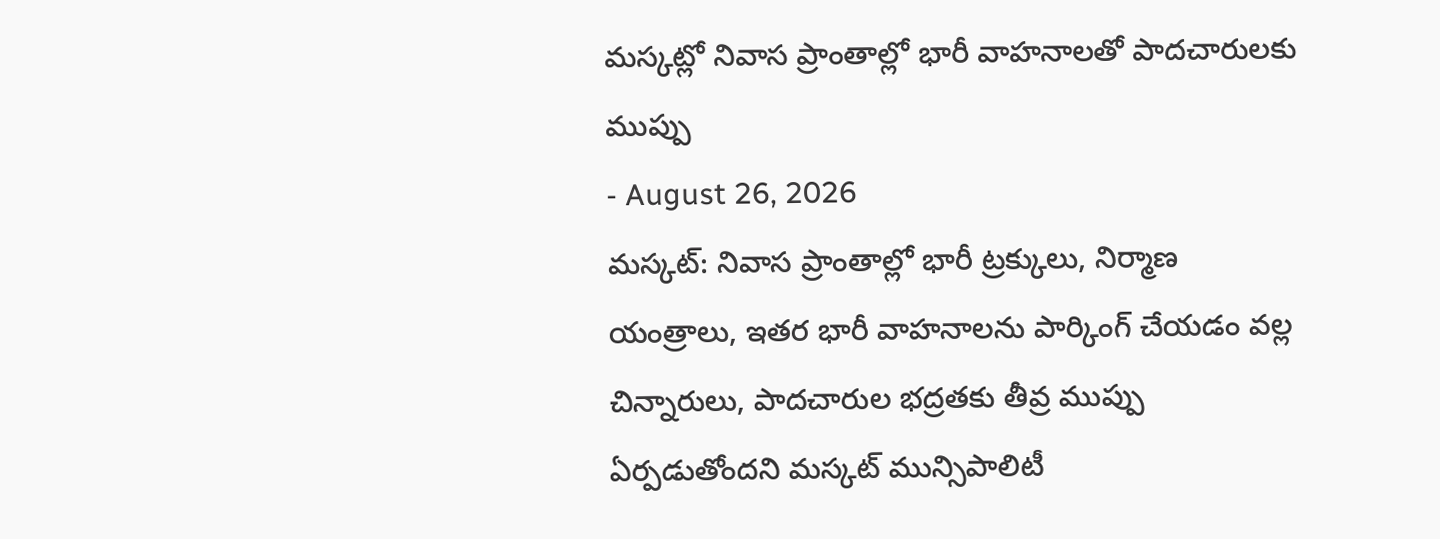మస్కట్లో నివాస ప్రాంతాల్లో భారీ వాహనాలతో పాదచారులకు ముప్పు
- August 26, 2026
మస్కట్: నివాస ప్రాంతాల్లో భారీ ట్రక్కులు, నిర్మాణ యంత్రాలు, ఇతర భారీ వాహనాలను పార్కింగ్ చేయడం వల్ల చిన్నారులు, పాదచారుల భద్రతకు తీవ్ర ముప్పు ఏర్పడుతోందని మస్కట్ మున్సిపాలిటీ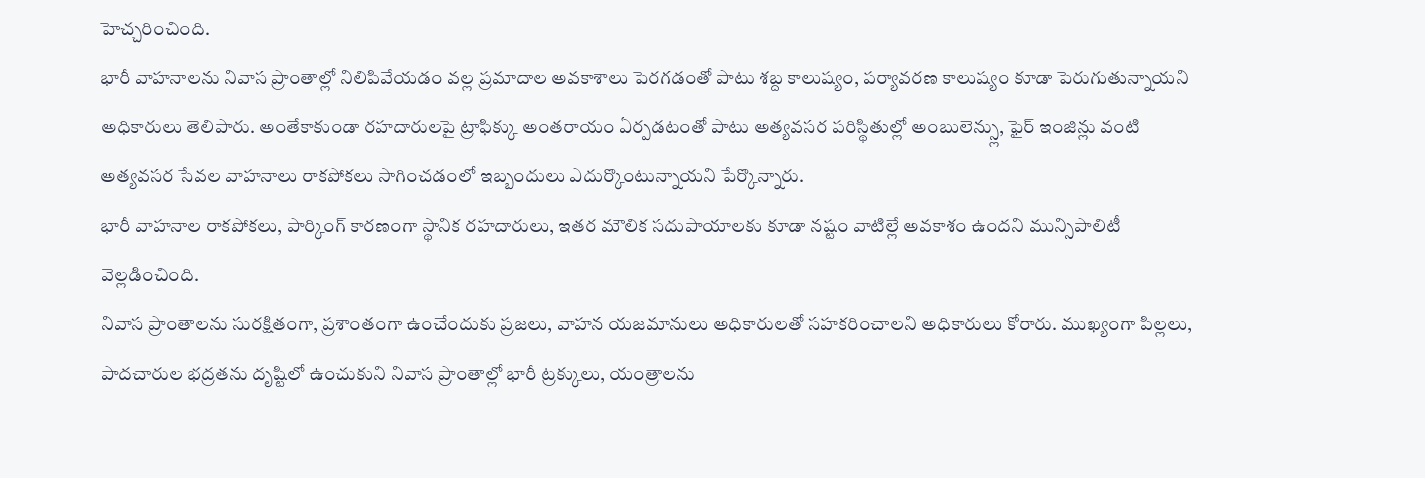హెచ్చరించింది.
భారీ వాహనాలను నివాస ప్రాంతాల్లో నిలిపివేయడం వల్ల ప్రమాదాల అవకాశాలు పెరగడంతో పాటు శబ్ద కాలుష్యం, పర్యావరణ కాలుష్యం కూడా పెరుగుతున్నాయని అధికారులు తెలిపారు. అంతేకాకుండా రహదారులపై ట్రాఫిక్కు అంతరాయం ఏర్పడటంతో పాటు అత్యవసర పరిస్థితుల్లో అంబులెన్స్లు, ఫైర్ ఇంజిన్లు వంటి అత్యవసర సేవల వాహనాలు రాకపోకలు సాగించడంలో ఇబ్బందులు ఎదుర్కొంటున్నాయని పేర్కొన్నారు.
భారీ వాహనాల రాకపోకలు, పార్కింగ్ కారణంగా స్థానిక రహదారులు, ఇతర మౌలిక సదుపాయాలకు కూడా నష్టం వాటిల్లే అవకాశం ఉందని మున్సిపాలిటీ వెల్లడించింది.
నివాస ప్రాంతాలను సురక్షితంగా, ప్రశాంతంగా ఉంచేందుకు ప్రజలు, వాహన యజమానులు అధికారులతో సహకరించాలని అధికారులు కోరారు. ముఖ్యంగా పిల్లలు, పాదచారుల భద్రతను దృష్టిలో ఉంచుకుని నివాస ప్రాంతాల్లో భారీ ట్రక్కులు, యంత్రాలను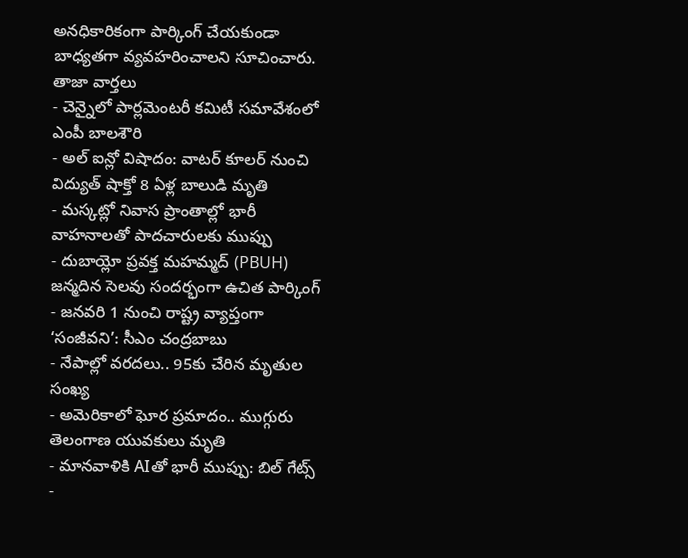అనధికారికంగా పార్కింగ్ చేయకుండా బాధ్యతగా వ్యవహరించాలని సూచించారు.
తాజా వార్తలు
- చెన్నైలో పార్లమెంటరీ కమిటీ సమావేశంలో ఎంపీ బాలశౌరి
- అల్ ఐన్లో విషాదం: వాటర్ కూలర్ నుంచి విద్యుత్ షాక్తో 8 ఏళ్ల బాలుడి మృతి
- మస్కట్లో నివాస ప్రాంతాల్లో భారీ వాహనాలతో పాదచారులకు ముప్పు
- దుబాయ్లో ప్రవక్త మహమ్మద్ (PBUH) జన్మదిన సెలవు సందర్భంగా ఉచిత పార్కింగ్
- జనవరి 1 నుంచి రాష్ట్ర వ్యాప్తంగా ‘సంజీవని’: సీఎం చంద్రబాబు
- నేపాల్లో వరదలు.. 95కు చేరిన మృతుల సంఖ్య
- అమెరికాలో ఘోర ప్రమాదం.. ముగ్గురు తెలంగాణ యువకులు మృతి
- మానవాళికి AIతో భారీ ముప్పు: బిల్ గేట్స్
-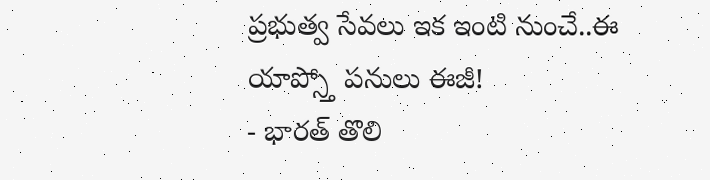ప్రభుత్వ సేవలు ఇక ఇంటి నుంచే..ఈ యాప్స్తో పనులు ఈజీ!
- భారత్ తొలి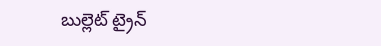బుల్లెట్ ట్రైన్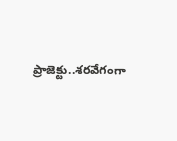ప్రాజెక్టు..శరవేగంగా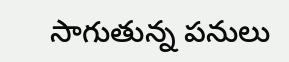సాగుతున్న పనులు